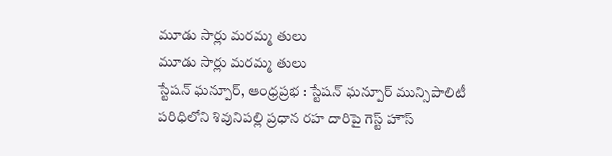మూడు సార్లు మరమ్మ తులు
మూడు సార్లు మరమ్మ తులు
స్టేషన్ ఘన్పూర్, ఆంధ్రప్రభ : స్టేషన్ ఘన్పూర్ మున్సిపాలిటీ పరిధిలోని శివునిపల్లి ప్రధాన రహ దారిపై గెస్ట్ హౌస్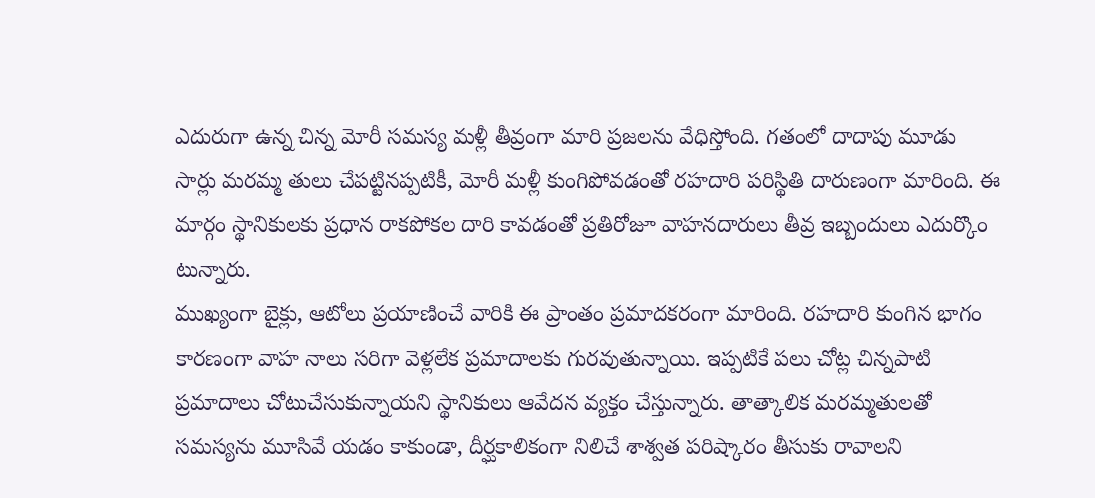ఎదురుగా ఉన్న చిన్న మోరీ సమస్య మళ్లీ తీవ్రంగా మారి ప్రజలను వేధిస్తోంది. గతంలో దాదాపు మూడు సార్లు మరమ్మ తులు చేపట్టినప్పటికీ, మోరీ మళ్లీ కుంగిపోవడంతో రహదారి పరిస్థితి దారుణంగా మారింది. ఈ మార్గం స్థానికులకు ప్రధాన రాకపోకల దారి కావడంతో ప్రతిరోజూ వాహనదారులు తీవ్ర ఇబ్బందులు ఎదుర్కొం టున్నారు.
ముఖ్యంగా బైక్లు, ఆటోలు ప్రయాణించే వారికి ఈ ప్రాంతం ప్రమాదకరంగా మారింది. రహదారి కుంగిన భాగం కారణంగా వాహ నాలు సరిగా వెళ్లలేక ప్రమాదాలకు గురవుతున్నాయి. ఇప్పటికే పలు చోట్ల చిన్నపాటి ప్రమాదాలు చోటుచేసుకున్నాయని స్థానికులు ఆవేదన వ్యక్తం చేస్తున్నారు. తాత్కాలిక మరమ్మతులతో సమస్యను మూసివే యడం కాకుండా, దీర్ఘకాలికంగా నిలిచే శాశ్వత పరిష్కారం తీసుకు రావాలని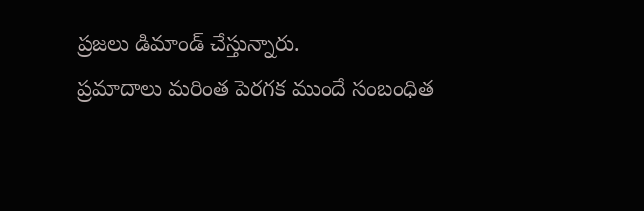ప్రజలు డిమాండ్ చేస్తున్నారు.
ప్రమాదాలు మరింత పెరగక ముందే సంబంధిత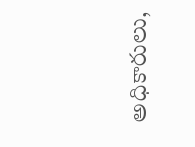అధికారులు,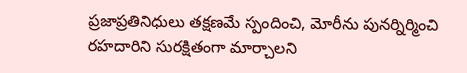ప్రజాప్రతినిధులు తక్షణమే స్పందించి, మోరీను పునర్నిర్మించి రహదారిని సురక్షితంగా మార్చాలని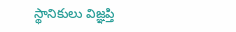స్థానికులు విజ్ఞప్తి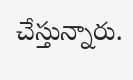చేస్తున్నారు.